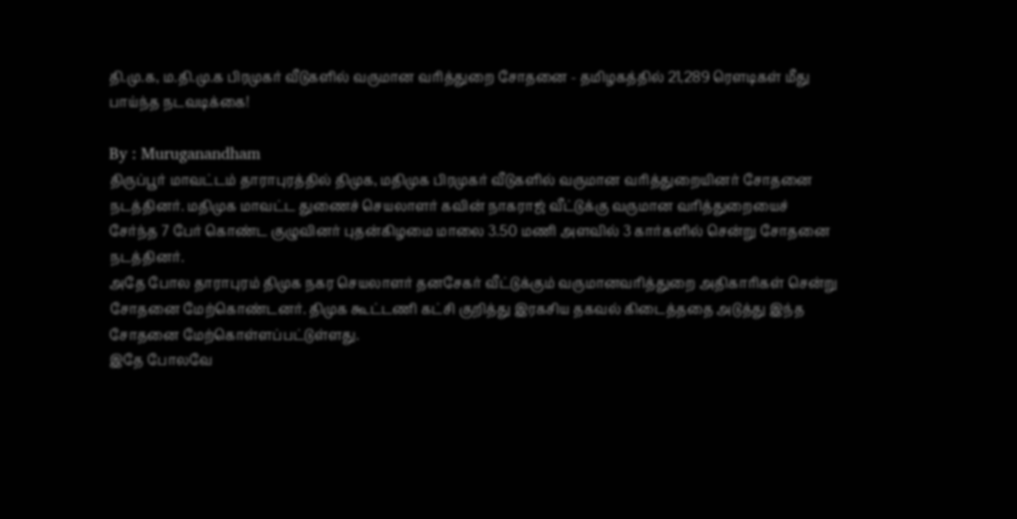தி.மு.க, ம.தி.மு.க பிரமுகர் வீடுகளில் வருமான வரித்துறை சோதனை - தமிழகத்தில் 21,289 ரெளடிகள் மீது பாய்ந்த நடவடிக்கை!

By : Muruganandham
திருப்பூர் மாவட்டம் தாராபுரத்தில் திமுக, மதிமுக பிரமுகர் வீடுகளில் வருமான வரித்துறையினர் சோதனை நடத்தினர். மதிமுக மாவட்ட துணைச் செயலாளர் கவின் நாகராஜ் வீட்டுக்கு வருமான வரித்துறையைச் சேர்ந்த 7 பேர் கொண்ட குழுவினர் புதன்கிழமை மாலை 3.50 மணி அளவில் 3 கார்களில் சென்று சோதனை நடத்தினர்.
அதே போல தாராபுரம் திமுக நகர செயலாளர் தனசேகர் வீட்டுக்கும் வருமானவரித்துறை அதிகாரிகள் சென்று சோதனை மேற்கொண்டனர். திமுக கூட்டணி கட்சி குறித்து இரகசிய தகவல் கிடைத்ததை அடுத்து இந்த சோதனை மேற்கொள்ளப்பட்டுள்ளது.
இதே போலவே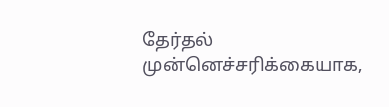தேர்தல் முன்னெச்சரிக்கையாக,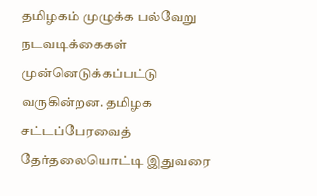தமிழகம் முழுக்க பல்வேறு நடவடிக்கைகள் முன்னெடுக்கப்பட்டு வருகின்றன. தமிழக சட்டப்பேரவைத் தேர்தலையொட்டி இதுவரை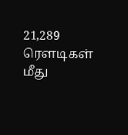21,289 ரெளடிகள் மீது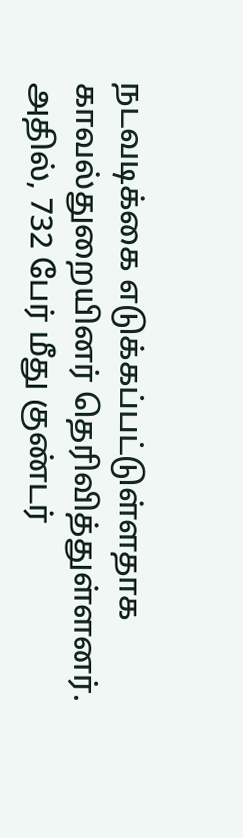நடவடிக்கை எடுக்கப்பட்டுள்ளதாக காவல்துறையினர் தெரிவித்துள்ளனர்.
அதில், 732 பேர் மீது குண்டர்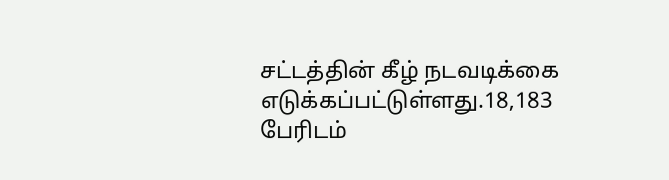சட்டத்தின் கீழ் நடவடிக்கை எடுக்கப்பட்டுள்ளது.18,183 பேரிடம்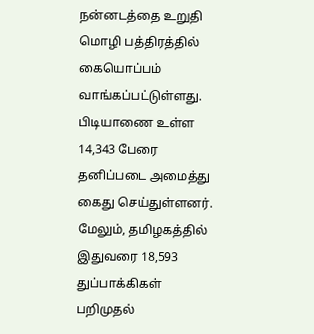நன்னடத்தை உறுதி மொழி பத்திரத்தில் கையொப்பம் வாங்கப்பட்டுள்ளது. பிடியாணை உள்ள 14,343 பேரை தனிப்படை அமைத்து கைது செய்துள்ளனர்.
மேலும், தமிழகத்தில் இதுவரை 18,593 துப்பாக்கிகள் பறிமுதல்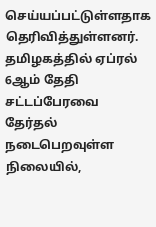செய்யப்பட்டுள்ளதாக தெரிவித்துள்ளனர்.
தமிழகத்தில் ஏப்ரல் 6ஆம் தேதி சட்டப்பேரவை தேர்தல் நடைபெறவுள்ள நிலையில்,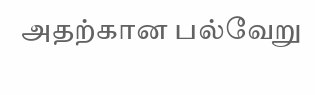அதற்கான பல்வேறு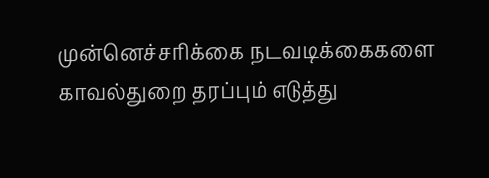முன்னெச்சரிக்கை நடவடிக்கைகளை காவல்துறை தரப்பும் எடுத்து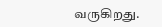வருகிறது.